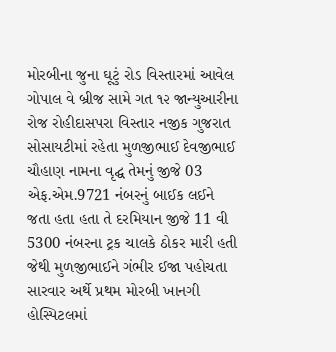મોરબીના જુના ઘૂટું રોડ વિસ્તારમાં આવેલ ગોપાલ વે બ્રીજ સામે ગત ૧૨ જાન્યુઆરીના રોજ રોહીદાસપરા વિસ્તાર નજીક ગુજરાત સોસાયટીમાં રહેતા મુળજીભાઈ દેવજીભાઈ ચૌહાણ નામના વૃદ્ઘ તેમનું જીજે 03 એફ.એમ.9721 નંબરનું બાઈક લઈને જતા હતા હતા તે દરમિયાન જીજે 11 વી 5300 નંબરના ટ્રક ચાલકે ઠોકર મારી હતી જેથી મુળજીભાઈને ગંભીર ઈજા પહોચતા સારવાર અર્થે પ્રથમ મોરબી ખાનગી હોસ્પિટલમાં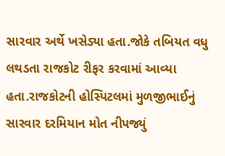સારવાર અર્થે ખસેડ્યા હતા.જોકે તબિયત વધુ લથડતા રાજકોટ રીફર કરવામાં આવ્યા હતા.રાજકોટની હોસ્પિટલમાં મુળજીભાઈનું સારવાર દરમિયાન મોત નીપજ્યું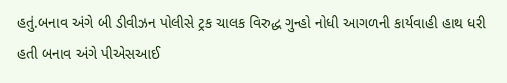હતું.બનાવ અંગે બી ડીવીઝન પોલીસે ટ્રક ચાલક વિરુદ્ધ ગુન્હો નોધી આગળની કાર્યવાહી હાથ ધરી હતી બનાવ અંગે પીએસઆઈ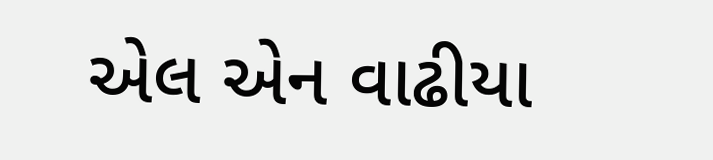એલ એન વાઢીયા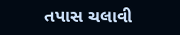તપાસ ચલાવી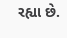રહ્યા છે.